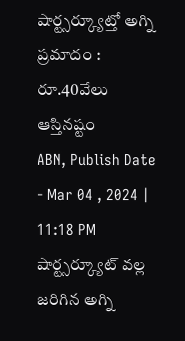షార్ట్సర్క్యూట్తో అగ్ని ప్రమాదం : రూ.40వేలు ఆస్తినష్టం
ABN, Publish Date - Mar 04 , 2024 | 11:18 PM
షార్ట్సర్క్యూట్ వల్ల జరిగిన అగ్ని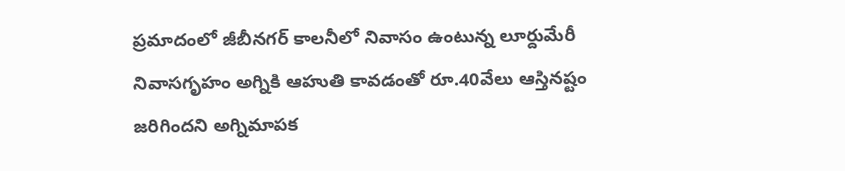ప్రమాదంలో జీబీనగర్ కాలనీలో నివాసం ఉంటున్న లూర్దుమేరీ నివాసగృహం అగ్నికి ఆహుతి కావడంతో రూ.40వేలు ఆస్తినష్టం జరిగిందని అగ్నిమాపక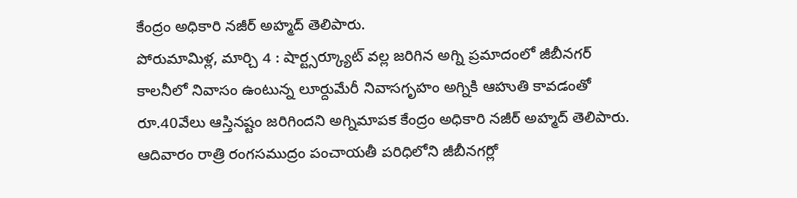కేంద్రం అధికారి నజీర్ అహ్మద్ తెలిపారు.
పోరుమామిళ్ల, మార్చి 4 : షార్ట్సర్క్యూట్ వల్ల జరిగిన అగ్ని ప్రమాదంలో జీబీనగర్ కాలనీలో నివాసం ఉంటున్న లూర్దుమేరీ నివాసగృహం అగ్నికి ఆహుతి కావడంతో రూ.40వేలు ఆస్తినష్టం జరిగిందని అగ్నిమాపక కేంద్రం అధికారి నజీర్ అహ్మద్ తెలిపారు. ఆదివారం రాత్రి రంగసముద్రం పంచాయతీ పరిధిలోని జీబీనగర్లో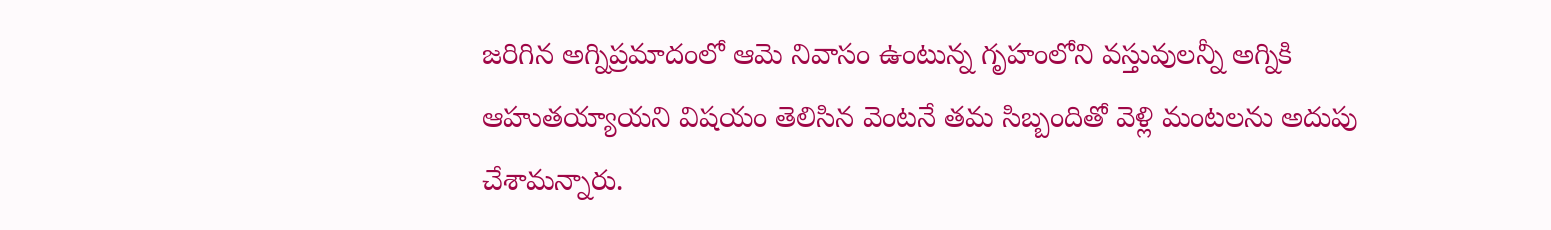జరిగిన అగ్నిప్రమాదంలో ఆమె నివాసం ఉంటున్న గృహంలోని వస్తువులన్నీ అగ్నికి ఆహుతయ్యాయని విషయం తెలిసిన వెంటనే తమ సిబ్బందితో వెళ్లి మంటలను అదుపు చేశామన్నారు.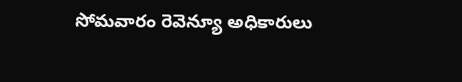సోమవారం రెవెన్యూ అధికారులు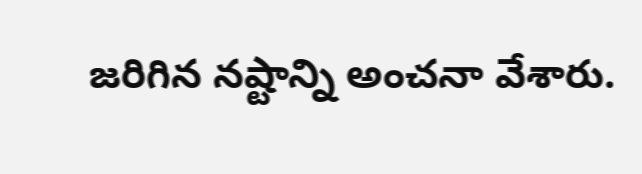జరిగిన నష్టాన్ని అంచనా వేశారు.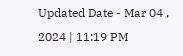Updated Date - Mar 04 , 2024 | 11:19 PM